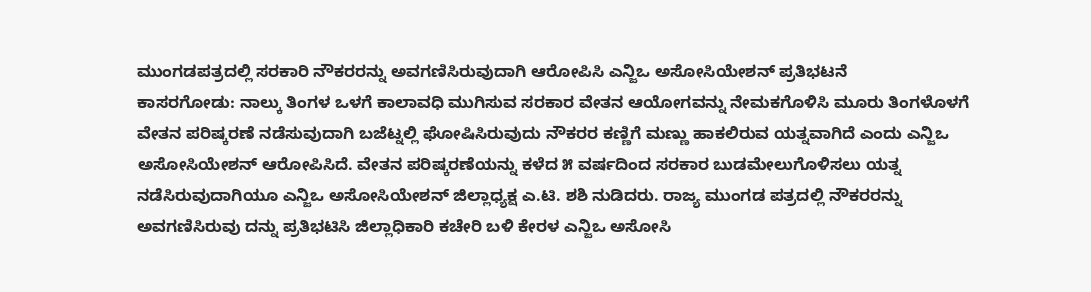ಮುಂಗಡಪತ್ರದಲ್ಲಿ ಸರಕಾರಿ ನೌಕರರನ್ನು ಅವಗಣಿಸಿರುವುದಾಗಿ ಆರೋಪಿಸಿ ಎನ್ಜಿಒ ಅಸೋಸಿಯೇಶನ್ ಪ್ರತಿಭಟನೆ
ಕಾಸರಗೋಡು: ನಾಲ್ಕು ತಿಂಗಳ ಒಳಗೆ ಕಾಲಾವಧಿ ಮುಗಿಸುವ ಸರಕಾರ ವೇತನ ಆಯೋಗವನ್ನು ನೇಮಕಗೊಳಿಸಿ ಮೂರು ತಿಂಗಳೊಳಗೆ ವೇತನ ಪರಿಷ್ಕರಣೆ ನಡೆಸುವುದಾಗಿ ಬಜೆಟ್ನಲ್ಲಿ ಘೋಷಿಸಿರುವುದು ನೌಕರರ ಕಣ್ಣಿಗೆ ಮಣ್ಣು ಹಾಕಲಿರುವ ಯತ್ನವಾಗಿದೆ ಎಂದು ಎನ್ಜಿಒ ಅಸೋಸಿಯೇಶನ್ ಆರೋಪಿಸಿದೆ. ವೇತನ ಪರಿಷ್ಕರಣೆಯನ್ನು ಕಳೆದ ೫ ವರ್ಷದಿಂದ ಸರಕಾರ ಬುಡಮೇಲುಗೊಳಿಸಲು ಯತ್ನ ನಡೆಸಿರುವುದಾಗಿಯೂ ಎನ್ಜಿಒ ಅಸೋಸಿಯೇಶನ್ ಜಿಲ್ಲಾಧ್ಯಕ್ಷ ಎ.ಟಿ. ಶಶಿ ನುಡಿದರು. ರಾಜ್ಯ ಮುಂಗಡ ಪತ್ರದಲ್ಲಿ ನೌಕರರನ್ನು ಅವಗಣಿಸಿರುವು ದನ್ನು ಪ್ರತಿಭಟಿಸಿ ಜಿಲ್ಲಾಧಿಕಾರಿ ಕಚೇರಿ ಬಳಿ ಕೇರಳ ಎನ್ಜಿಒ ಅಸೋಸಿ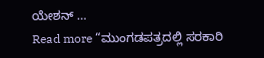ಯೇಶನ್ …
Read more “ಮುಂಗಡಪತ್ರದಲ್ಲಿ ಸರಕಾರಿ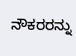ನೌಕರರನ್ನು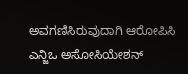ಅವಗಣಿಸಿರುವುದಾಗಿ ಆರೋಪಿಸಿ ಎನ್ಜಿಒ ಅಸೋಸಿಯೇಶನ್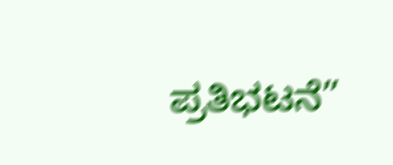ಪ್ರತಿಭಟನೆ”